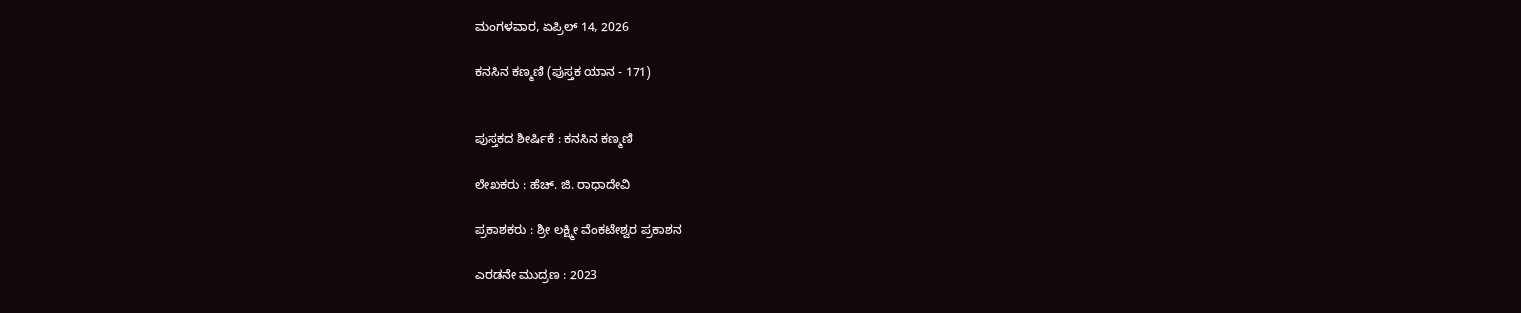ಮಂಗಳವಾರ, ಏಪ್ರಿಲ್ 14, 2026

ಕನಸಿನ ಕಣ್ಮಣಿ (ಪುಸ್ತಕ ಯಾನ - 171)


ಪುಸ್ತಕದ ಶೀರ್ಷಿಕೆ : ಕನಸಿನ ಕಣ್ಮಣಿ

ಲೇಖಕರು : ಹೆಚ್. ಜಿ. ರಾಧಾದೇವಿ

ಪ್ರಕಾಶಕರು : ಶ್ರೀ ಲಕ್ಷ್ಮೀ ವೆಂಕಟೇಶ್ವರ ಪ್ರಕಾಶನ

ಎರಡನೇ ಮುದ್ರಣ : 2023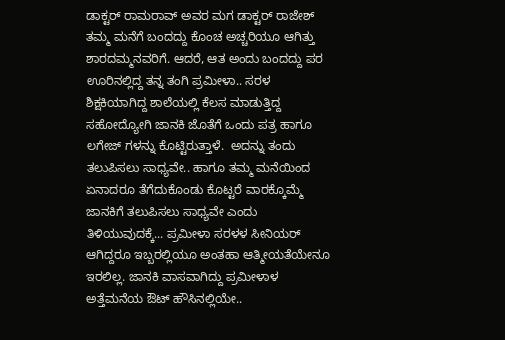ಡಾಕ್ಟರ್ ರಾಮರಾವ್ ಅವರ ಮಗ ಡಾಕ್ಟರ್ ರಾಜೇಶ್ ತಮ್ಮ ಮನೆಗೆ ಬಂದದ್ದು ಕೊಂಚ ಅಚ್ಚರಿಯೂ ಆಗಿತ್ತು ಶಾರದಮ್ಮನವರಿಗೆ. ಆದರೆ, ಆತ ಅಂದು ಬಂದದ್ದು ಪರ ಊರಿನಲ್ಲಿದ್ದ ತನ್ನ ತಂಗಿ ಪ್ರಮೀಳಾ.. ಸರಳ ಶಿಕ್ಷಕಿಯಾಗಿದ್ದ ಶಾಲೆಯಲ್ಲಿ ಕೆಲಸ ಮಾಡುತ್ತಿದ್ದ ಸಹೋದ್ಯೋಗಿ ಜಾನಕಿ ಜೊತೆಗೆ ಒಂದು ಪತ್ರ ಹಾಗೂ ಲಗೇಜ್ ಗಳನ್ನು ಕೊಟ್ಟಿರುತ್ತಾಳೆ.  ಅದನ್ನು ತಂದು ತಲುಪಿಸಲು ಸಾಧ್ಯವೇ.. ಹಾಗೂ ತಮ್ಮ ಮನೆಯಿಂದ ಏನಾದರೂ ತೆಗೆದುಕೊಂಡು ಕೊಟ್ಟರೆ ವಾರಕ್ಕೊಮ್ಮೆ ಜಾನಕಿಗೆ ತಲುಪಿಸಲು ಸಾಧ್ಯವೇ ಎಂದು ತಿಳಿಯುವುದಕ್ಕೆ... ಪ್ರಮೀಳಾ ಸರಳಳ ಸೀನಿಯರ್ ಆಗಿದ್ದರೂ ಇಬ್ಬರಲ್ಲಿಯೂ ಅಂತಹಾ ಆತ್ಮೀಯತೆಯೇನೂ ಇರಲಿಲ್ಲ. ಜಾನಕಿ ವಾಸವಾಗಿದ್ದು ಪ್ರಮೀಳಾಳ ಅತ್ತೆಮನೆಯ ಔಟ್ ಹೌಸಿನಲ್ಲಿಯೇ..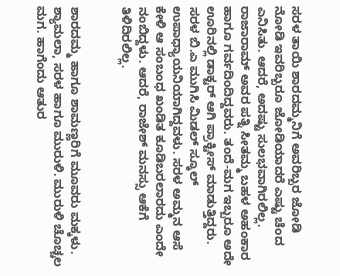ಸರಳ ತಾಯಿ ಶಾರದಮ್ಮನಿಗೆ ಅವರಿಬ್ಬರ ಜೋಡಿ ನೋಡಿ ಇವರಿಬ್ಬರೂ ಜೋಡಿಯಾದರೆ ಎಷ್ಟು ಚೆಂದ ಎನಿಸಿತು. ಆದರೆ, ಅದಷ್ಟು ಸುಲಭವಾಗಿರಲಿಲ್ಲ. ರಾಜಾರಾಮ್ ಅವರ ಪತ್ನಿ ಸೀತಮ್ಮ ಬಹಳ ಅಹಂಕಾರ ಹಾಗೂ ಗರ್ವದಿಂದಿದ್ದವರು. ತಂದೆ-ಮಗ ಇಬ್ಬರೂ ಅದೇ ಊರಿನಲ್ಲಿ ಡಾಕ್ಟರ್ ಆಗಿ ಪ್ರಾಕ್ಟೀಸ್ ಮಾಡುತ್ತಿದ್ದರು. ಸರಳ ಬಿ.ಎ ಮುಗಿಸಿ ಮಿಡಲ್ ಸ್ಕೂಲ್ ಉಪಾಧ್ಯಾಯನಿಯಾಗಿದ್ದವಳು. ಸರಳ ಅಮ್ಮನ ಆಸೆ ಕೇಳಿ ಆ ಸಂಬಂಧ ಖಂಡಿತ ಕೂಡಿಬರಲಾರದು ಎಂದೇ ನಂಬಿದ್ದಳು. ಆದರೆ, ರಾಜೇಶ್ ಮನಸ್ಸು ಆಕೆಗೆ ತಿಳಿದಿರಲಿಲ್ಲ.


ಶಾರದಮ್ಮ ಹಾಗೂ ಶಾಮಣ್ಣರಿಗೆ ಮೂವರು ಮಕ್ಕಳು. ಶ್ಯಾಮಲಾ, ಸರಳ ಹಾಗೂ ಮುರುಳಿ. ಮುರುಳಿ ಚೊಚ್ಚಲ ಮಗ. ಹಾಗೆಂದು ಆತುರ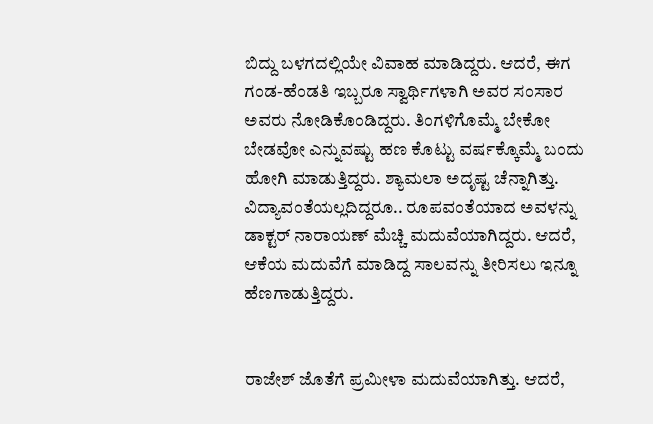ಬಿದ್ದು ಬಳಗದಲ್ಲಿಯೇ ವಿವಾಹ ಮಾಡಿದ್ದರು. ಆದರೆ, ಈಗ ಗಂಡ-ಹೆಂಡತಿ ಇಬ್ಬರೂ ಸ್ವಾರ್ಥಿಗಳಾಗಿ ಅವರ ಸಂಸಾರ ಅವರು ನೋಡಿಕೊಂಡಿದ್ದರು. ತಿಂಗಳಿಗೊಮ್ಮೆ ಬೇಕೋ ಬೇಡವೋ ಎನ್ನುವಷ್ಟು ಹಣ ಕೊಟ್ಟು ವರ್ಷಕ್ಕೊಮ್ಮೆ ಬಂದು ಹೋಗಿ ಮಾಡುತ್ತಿದ್ದರು. ಶ್ಯಾಮಲಾ ಅದೃಷ್ಟ ಚೆನ್ನಾಗಿತ್ತು. ವಿದ್ಯಾವಂತೆಯಲ್ಲದಿದ್ದರೂ.. ರೂಪವಂತೆಯಾದ ಅವಳನ್ನು ಡಾಕ್ಟರ್ ನಾರಾಯಣ್ ಮೆಚ್ಚಿ ಮದುವೆಯಾಗಿದ್ದರು. ಆದರೆ, ಆಕೆಯ ಮದುವೆಗೆ ಮಾಡಿದ್ದ ಸಾಲವನ್ನು ತೀರಿಸಲು ಇನ್ನೂ ಹೆಣಗಾಡುತ್ತಿದ್ದರು.


ರಾಜೇಶ್ ಜೊತೆಗೆ ಪ್ರಮೀಳಾ ಮದುವೆಯಾಗಿತ್ತು. ಆದರೆ,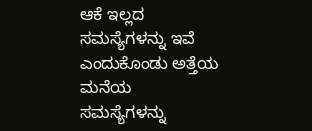ಆಕೆ ಇಲ್ಲದ ಸಮಸ್ಯೆಗಳನ್ನು ಇವೆ ಎಂದುಕೊಂಡು ಅತ್ತೆಯ ಮನೆಯ ಸಮಸ್ಯೆಗಳನ್ನು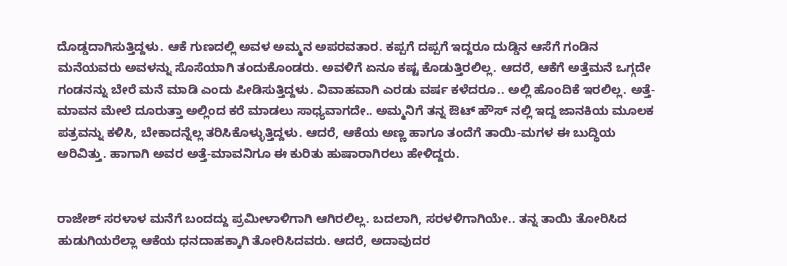ದೊಡ್ಡದಾಗಿಸುತ್ತಿದ್ದಳು. ಆಕೆ ಗುಣದಲ್ಲಿ ಅವಳ ಅಮ್ಮನ ಅಪರವತಾರ. ಕಪ್ಪಗೆ ದಪ್ಪಗೆ ಇದ್ದರೂ ದುಡ್ಡಿನ ಆಸೆಗೆ ಗಂಡಿನ ಮನೆಯವರು ಅವಳನ್ನು ಸೊಸೆಯಾಗಿ ತಂದುಕೊಂಡರು. ಅವಳಿಗೆ ಏನೂ ಕಷ್ಟ ಕೊಡುತ್ತಿರಲಿಲ್ಲ. ಆದರೆ, ಆಕೆಗೆ ಅತ್ತೆಮನೆ ಒಗ್ಗದೇ ಗಂಡನನ್ನು ಬೇರೆ ಮನೆ ಮಾಡಿ ಎಂದು ಪೀಡಿಸುತ್ತಿದ್ದಳು. ವಿವಾಹವಾಗಿ ಎರಡು ವರ್ಷ ಕಳೆದರೂ.. ಅಲ್ಲಿ ಹೊಂದಿಕೆ ಇರಲಿಲ್ಲ. ಅತ್ತೆ-ಮಾವನ ಮೇಲೆ ದೂರುತ್ತಾ ಅಲ್ಲಿಂದ ಕರೆ ಮಾಡಲು ಸಾಧ್ಯವಾಗದೇ.. ಅಮ್ಮನಿಗೆ ತನ್ನ ಔಟ್ ಹೌಸ್ ನಲ್ಲಿ ಇದ್ದ ಜಾನಕಿಯ ಮೂಲಕ ಪತ್ರವನ್ನು ಕಳಿಸಿ, ಬೇಕಾದನ್ನೆಲ್ಲ ತರಿಸಿಕೊಳ್ಳುತ್ತಿದ್ದಳು. ಆದರೆ, ಆಕೆಯ ಅಣ್ಣ ಹಾಗೂ ತಂದೆಗೆ ತಾಯಿ-ಮಗಳ ಈ ಬುದ್ಧಿಯ ಅರಿವಿತ್ತು. ಹಾಗಾಗಿ ಅವರ ಅತ್ತೆ-ಮಾವನಿಗೂ ಈ ಕುರಿತು ಹುಷಾರಾಗಿರಲು ಹೇಳಿದ್ದರು.


ರಾಜೇಶ್ ಸರಳಾಳ ಮನೆಗೆ ಬಂದದ್ದು ಪ್ರಮೀಳಾಳಿಗಾಗಿ ಆಗಿರಲಿಲ್ಲ. ಬದಲಾಗಿ, ಸರಳಳಿಗಾಗಿಯೇ.. ತನ್ನ ತಾಯಿ ತೋರಿಸಿದ ಹುಡುಗಿಯರೆಲ್ಲಾ ಆಕೆಯ ಧನದಾಹಕ್ಕಾಗಿ ತೋರಿಸಿದವರು. ಆದರೆ, ಅದಾವುದರ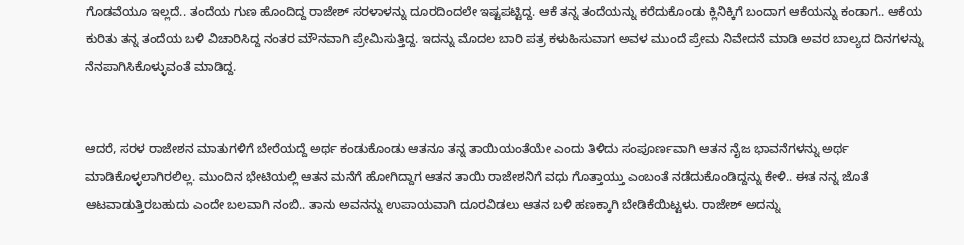ಗೊಡವೆಯೂ ಇಲ್ಲದೆ.. ತಂದೆಯ ಗುಣ ಹೊಂದಿದ್ದ ರಾಜೇಶ್ ಸರಳಾಳನ್ನು ದೂರದಿಂದಲೇ ಇಷ್ಟಪಟ್ಟಿದ್ದ. ಆಕೆ ತನ್ನ ತಂದೆಯನ್ನು ಕರೆದುಕೊಂಡು ಕ್ಲಿನಿಕ್ಕಿಗೆ ಬಂದಾಗ ಆಕೆಯನ್ನು ಕಂಡಾಗ.. ಆಕೆಯ ಕುರಿತು ತನ್ನ ತಂದೆಯ ಬಳಿ ವಿಚಾರಿಸಿದ್ದ ನಂತರ ಮೌನವಾಗಿ ಪ್ರೇಮಿಸುತ್ತಿದ್ದ. ಇದನ್ನು ಮೊದಲ ಬಾರಿ ಪತ್ರ ಕಳುಹಿಸುವಾಗ ಅವಳ ಮುಂದೆ ಪ್ರೇಮ ನಿವೇದನೆ ಮಾಡಿ ಅವರ ಬಾಲ್ಯದ ದಿನಗಳನ್ನು ನೆನಪಾಗಿಸಿಕೊಳ್ಳುವಂತೆ ಮಾಡಿದ್ದ.


ಆದರೆ, ಸರಳ ರಾಜೇಶನ ಮಾತುಗಳಿಗೆ ಬೇರೆಯದ್ದೆ ಅರ್ಥ ಕಂಡುಕೊಂಡು ಆತನೂ ತನ್ನ ತಾಯಿಯಂತೆಯೇ ಎಂದು ತಿಳಿದು ಸಂಪೂರ್ಣವಾಗಿ ಆತನ ನೈಜ ಭಾವನೆಗಳನ್ನು ಅರ್ಥ ಮಾಡಿಕೊಳ್ಳಲಾಗಿರಲಿಲ್ಲ. ಮುಂದಿನ ಭೇಟಿಯಲ್ಲಿ ಆತನ ಮನೆಗೆ ಹೋಗಿದ್ದಾಗ ಆತನ ತಾಯಿ ರಾಜೇಶನಿಗೆ ವಧು ಗೊತ್ತಾಯ್ತು ಎಂಬಂತೆ ನಡೆದುಕೊಂಡಿದ್ದನ್ನು ಕೇಳಿ.. ಈತ ನನ್ನ ಜೊತೆ ಆಟವಾಡುತ್ತಿರಬಹುದು ಎಂದೇ ಬಲವಾಗಿ ನಂಬಿ.. ತಾನು ಅವನನ್ನು ಉಪಾಯವಾಗಿ ದೂರವಿಡಲು ಆತನ ಬಳಿ ಹಣಕ್ಕಾಗಿ ಬೇಡಿಕೆಯಿಟ್ಟಳು. ರಾಜೇಶ್ ಅದನ್ನು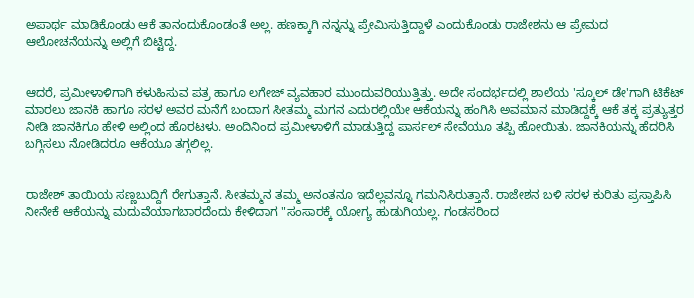ಅಪಾರ್ಥ ಮಾಡಿಕೊಂಡು ಆಕೆ ತಾನಂದುಕೊಂಡಂತೆ ಅಲ್ಲ. ಹಣಕ್ಕಾಗಿ ನನ್ನನ್ನು ಪ್ರೇಮಿಸುತ್ತಿದ್ದಾಳೆ ಎಂದುಕೊಂಡು ರಾಜೇಶನು ಆ ಪ್ರೇಮದ ಆಲೋಚನೆಯನ್ನು ಅಲ್ಲಿಗೆ ಬಿಟ್ಟಿದ್ದ.


ಆದರೆ, ಪ್ರಮೀಳಾಳಿಗಾಗಿ ಕಳುಹಿಸುವ ಪತ್ರ ಹಾಗೂ ಲಗೇಜ್ ವ್ಯವಹಾರ ಮುಂದುವರಿಯುತ್ತಿತ್ತು. ಅದೇ ಸಂದರ್ಭದಲ್ಲಿ ಶಾಲೆಯ 'ಸ್ಕೂಲ್ ಡೇ'ಗಾಗಿ ಟಿಕೆಟ್ ಮಾರಲು ಜಾನಕಿ ಹಾಗೂ ಸರಳ ಅವರ ಮನೆಗೆ ಬಂದಾಗ ಸೀತಮ್ಮ ಮಗನ ಎದುರಲ್ಲಿಯೇ ಆಕೆಯನ್ನು ಹಂಗಿಸಿ ಅವಮಾನ ಮಾಡಿದ್ದಕ್ಕೆ ಆಕೆ ತಕ್ಕ ಪ್ರತ್ಯುತ್ತರ ನೀಡಿ ಜಾನಕಿಗೂ ಹೇಳಿ ಅಲ್ಲಿಂದ ಹೊರಟಳು. ಅಂದಿನಿಂದ ಪ್ರಮೀಳಾಳಿಗೆ ಮಾಡುತ್ತಿದ್ದ ಪಾರ್ಸಲ್ ಸೇವೆಯೂ ತಪ್ಪಿ ಹೋಯಿತು. ಜಾನಕಿಯನ್ನು ಹೆದರಿಸಿ ಬಗ್ಗಿಸಲು ನೋಡಿದರೂ ಆಕೆಯೂ ತಗ್ಗಲಿಲ್ಲ.


ರಾಜೇಶ್ ತಾಯಿಯ ಸಣ್ಣಬುದ್ದಿಗೆ ರೇಗುತ್ತಾನೆ. ಸೀತಮ್ಮನ ತಮ್ಮ ಅನಂತನೂ ಇದೆಲ್ಲವನ್ನೂ ಗಮನಿಸಿರುತ್ತಾನೆ. ರಾಜೇಶನ ಬಳಿ ಸರಳ ಕುರಿತು ಪ್ರಸ್ತಾಪಿಸಿ ನೀನೇಕೆ ಆಕೆಯನ್ನು ಮದುವೆಯಾಗಬಾರದೆಂದು ಕೇಳಿದಾಗ "ಸಂಸಾರಕ್ಕೆ ಯೋಗ್ಯ ಹುಡುಗಿಯಲ್ಲ. ಗಂಡಸರಿಂದ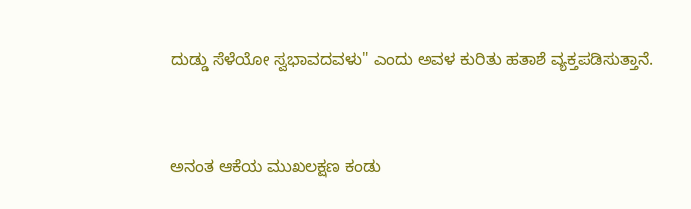ದುಡ್ಡು ಸೆಳೆಯೋ ಸ್ವಭಾವದವಳು" ಎಂದು ಅವಳ ಕುರಿತು ಹತಾಶೆ ವ್ಯಕ್ತಪಡಿಸುತ್ತಾನೆ.


ಅನಂತ ಆಕೆಯ ಮುಖಲಕ್ಷಣ ಕಂಡು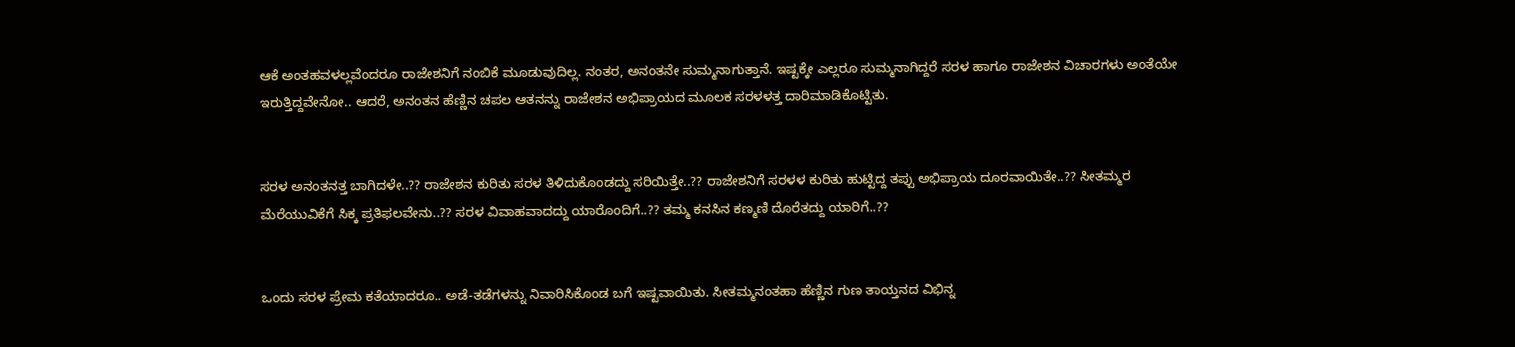ಆಕೆ ಅಂತಹವಳಲ್ಲವೆಂದರೂ ರಾಜೇಶನಿಗೆ ನಂಬಿಕೆ ಮೂಡುವುದಿಲ್ಲ. ನಂತರ, ಅನಂತನೇ ಸುಮ್ಮನಾಗುತ್ತಾನೆ. ಇಷ್ಟಕ್ಕೇ ಎಲ್ಲರೂ ಸುಮ್ಮನಾಗಿದ್ದರೆ ಸರಳ ಹಾಗೂ ರಾಜೇಶನ ವಿಚಾರಗಳು ಅಂತೆಯೇ ಇರುತ್ತಿದ್ದವೇನೋ.. ಆದರೆ, ಅನಂತನ ಹೆಣ್ಣಿನ ಚಪಲ ಆತನನ್ನು ರಾಜೇಶನ ಅಭಿಪ್ರಾಯದ ಮೂಲಕ ಸರಳಳತ್ತ ದಾರಿಮಾಡಿಕೊಟ್ಟಿತು.


ಸರಳ ಅನಂತನತ್ತ ಬಾಗಿದಳೇ..?? ರಾಜೇಶನ ಕುರಿತು ಸರಳ ತಿಳಿದುಕೊಂಡದ್ದು ಸರಿಯಿತ್ತೇ..?? ರಾಜೇಶನಿಗೆ ಸರಳಳ ಕುರಿತು ಹುಟ್ಟಿದ್ದ ತಪ್ಪು ಅಭಿಪ್ರಾಯ ದೂರವಾಯಿತೇ..?? ಸೀತಮ್ಮರ ಮೆರೆಯುವಿಕೆಗೆ ಸಿಕ್ಕ ಪ್ರತಿಫಲವೇನು..?? ಸರಳ ವಿವಾಹವಾದದ್ದು ಯಾರೊಂದಿಗೆ..?? ತಮ್ಮ ಕನಸಿನ ಕಣ್ಮಣಿ ದೊರೆತದ್ದು ಯಾರಿಗೆ..??


ಒಂದು ಸರಳ ಪ್ರೇಮ ಕತೆಯಾದರೂ.. ಅಡೆ-ತಡೆಗಳನ್ನು ನಿವಾರಿಸಿಕೊಂಡ ಬಗೆ ಇಷ್ಟವಾಯಿತು. ಸೀತಮ್ಮನಂತಹಾ ಹೆಣ್ಣಿನ ಗುಣ ತಾಯ್ತನದ ವಿಭಿನ್ನ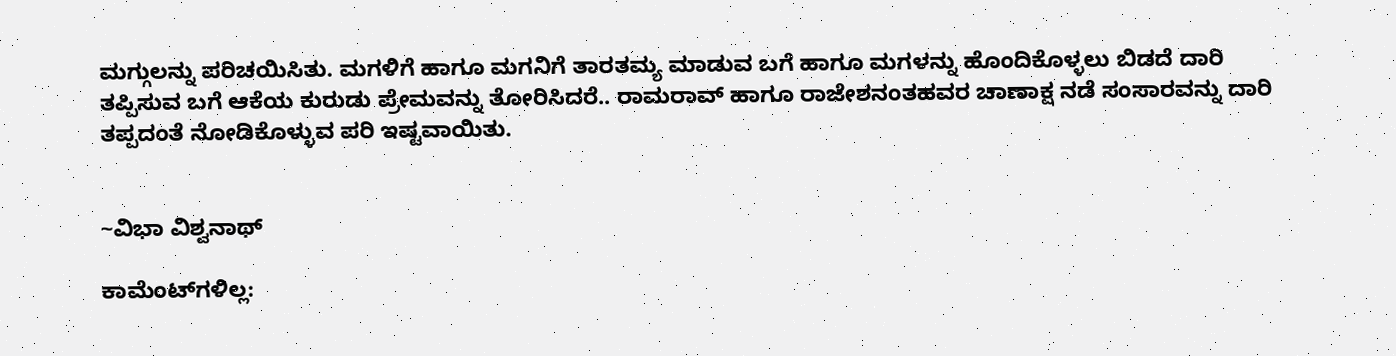ಮಗ್ಗುಲನ್ನು ಪರಿಚಯಿಸಿತು. ಮಗಳಿಗೆ ಹಾಗೂ ಮಗನಿಗೆ ತಾರತಮ್ಯ ಮಾಡುವ ಬಗೆ ಹಾಗೂ ಮಗಳನ್ನು ಹೊಂದಿಕೊಳ್ಳಲು ಬಿಡದೆ ದಾರಿ ತಪ್ಪಿಸುವ ಬಗೆ ಆಕೆಯ ಕುರುಡು ಪ್ರೇಮವನ್ನು ತೋರಿಸಿದರೆ.. ರಾಮರಾವ್ ಹಾಗೂ ರಾಜೇಶನಂತಹವರ ಚಾಣಾಕ್ಷ ನಡೆ ಸಂಸಾರವನ್ನು ದಾರಿ ತಪ್ಪದಂತೆ ನೋಡಿಕೊಳ್ಳುವ ಪರಿ ಇಷ್ಟವಾಯಿತು.


~ವಿಭಾ ವಿಶ್ವನಾಥ್

ಕಾಮೆಂಟ್‌ಗಳಿಲ್ಲ: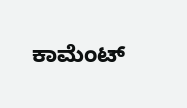ಕಾಮೆಂಟ್‌‌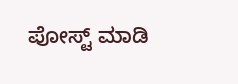ಪೋಸ್ಟ್‌ ಮಾಡಿ